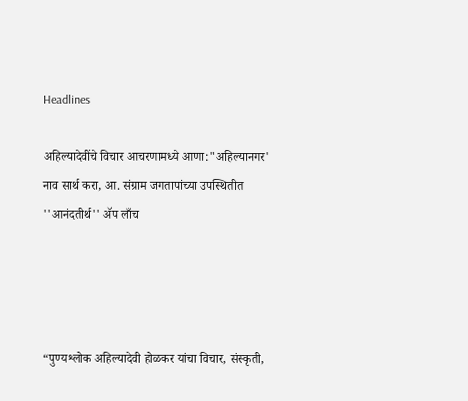Headlines

अहिल्यादेवींचे विचार आचरणामध्ये आणा:"अहिल्यानगर' नाव सार्थ करा, आ. संग्राम जगतापांच्या उपस्थितीत ''आनंदतीर्थ'' ॲप लाँच




“पुण्यश्लोक अहिल्यादेवी होळकर यांचा विचार, संस्कृती,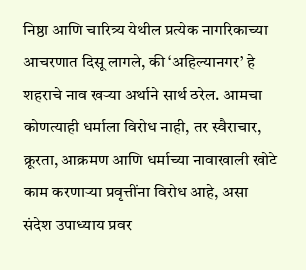निष्ठा आणि चारित्र्य येथील प्रत्येक नागरिकाच्या आचरणात दिसू लागले, की ‘अहिल्यानगर’ हे शहराचे नाव खऱ्या अर्थाने सार्थ ठरेल. आमचा कोणत्याही धर्माला विरोध नाही, तर स्वैराचार, क्रूरता, आक्रमण आणि धर्माच्या नावाखाली खोटे काम करणाऱ्या प्रवृत्तींना विरोध आहे, असा संदेश उपाध्याय प्रवर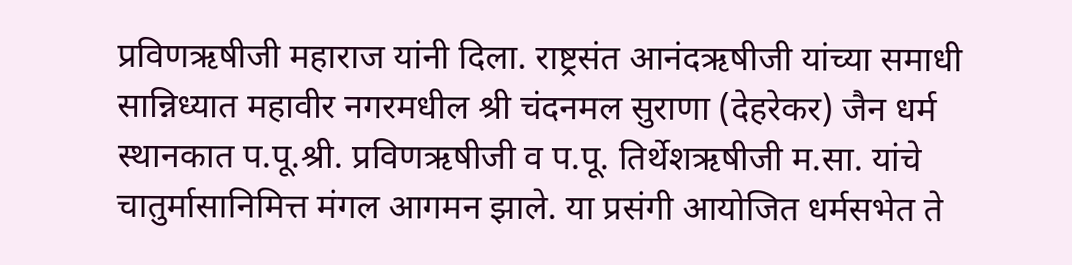प्रविणऋषीजी महाराज यांनी दिला. राष्ट्रसंत आनंदऋषीजी यांच्या समाधी सान्निध्यात महावीर नगरमधील श्री चंदनमल सुराणा (देहरेकर) जैन धर्म स्थानकात प.पू.श्री. प्रविणऋषीजी व प.पू. तिर्थेशऋषीजी म.सा. यांचे चातुर्मासानिमित्त मंगल आगमन झाले. या प्रसंगी आयोजित धर्मसभेत ते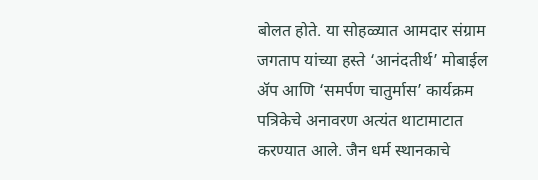बोलत होते. या सोहळ्यात आमदार संग्राम जगताप यांच्या हस्ते ‘आनंदतीर्थ’ मोबाईल ॲप आणि ‘समर्पण चातुर्मास’ कार्यक्रम पत्रिकेचे अनावरण अत्यंत थाटामाटात करण्यात आले. जैन धर्म स्थानकाचे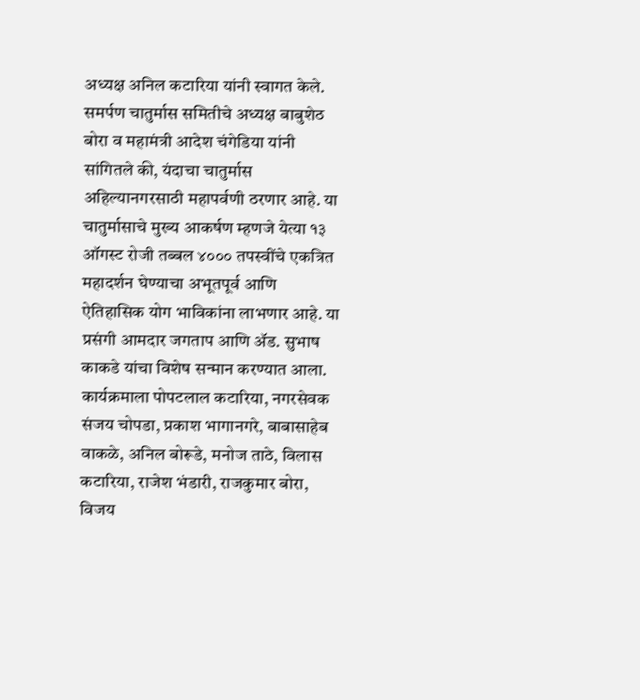अध्यक्ष अनिल कटारिया यांनी स्वागत केले. समर्पण चातुर्मास समितीचे अध्यक्ष बाबुशेठ बोरा व महामंत्री आदेश चंगेडिया यांनी सांगितले की, यंदाचा चातुर्मास अहिल्यानगरसाठी महापर्वणी ठरणार आहे. या चातुर्मासाचे मुख्य आकर्षण म्हणजे येत्या १३ ऑगस्ट रोजी तब्बल ४००० तपस्वींचे एकत्रित महादर्शन घेण्याचा अभूतपूर्व आणि ऐतिहासिक योग भाविकांना लाभणार आहे. या प्रसंगी आमदार जगताप आणि ॲड. सुभाष काकडे यांचा विशेष सन्मान करण्यात आला. कार्यक्रमाला पोपटलाल कटारिया, नगरसेवक संजय चोपडा, प्रकाश भागानगरे, बाबासाहेब वाकळे, अनिल बोरूडे, मनोज ताठे, विलास कटारिया, राजेश भंडारी, राजकुमार बोरा, विजय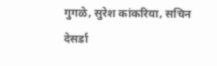गुगळे, सुरेश कांकरिया, सचिन देसर्डा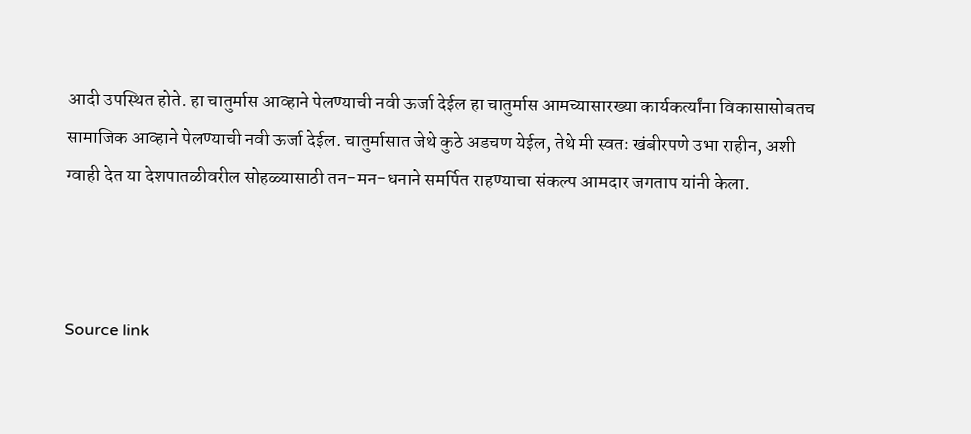आदी उपस्थित होते. हा चातुर्मास आव्हाने पेलण्याची नवी ऊर्जा देईल हा चातुर्मास आमच्यासारख्या कार्यकर्त्यांना विकासासोबतच सामाजिक आव्हाने पेलण्याची नवी ऊर्जा देईल. चातुर्मासात जेथे कुठे अडचण येईल, तेथे मी स्वतः खंबीरपणे उभा राहीन, अशी ग्वाही देत या देशपातळीवरील सोहळ्यासाठी तन-मन-धनाने समर्पित राहण्याचा संकल्प आमदार जगताप यांनी केला.



Source link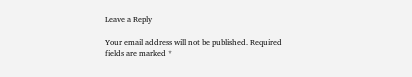Leave a Reply

Your email address will not be published. Required fields are marked *